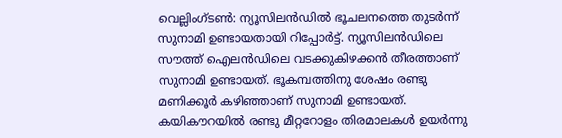വെല്ലിംഗ്ടൺ: ന്യൂസിലൻഡിൽ ഭൂചലനത്തെ തുടർന്ന് സുനാമി ഉണ്ടായതായി റിപ്പോർട്ട്. ന്യൂസിലൻഡിലെ സൗത്ത് ഐലൻഡിലെ വടക്കുകിഴക്കൻ തീരത്താണ് സുനാമി ഉണ്ടായത്. ഭൂകമ്പത്തിനു ശേഷം രണ്ടു മണിക്കൂർ കഴിഞ്ഞാണ് സുനാമി ഉണ്ടായത്. കയികൗറയിൽ രണ്ടു മീറ്ററോളം തിരമാലകൾ ഉയർന്നു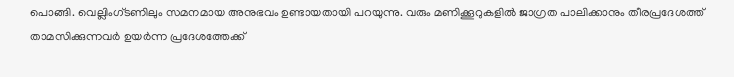പൊങ്ങി. വെല്ലിംഗ്ടണിലും സമനമായ അനുഭവം ഉണ്ടായതായി പറയുന്നു. വരും മണിക്കൂറുകളിൽ ജാഗ്രത പാലിക്കാനും തീരപ്രദേശത്ത് താമസിക്കുന്നവർ ഉയർന്ന പ്രദേശത്തേക്ക്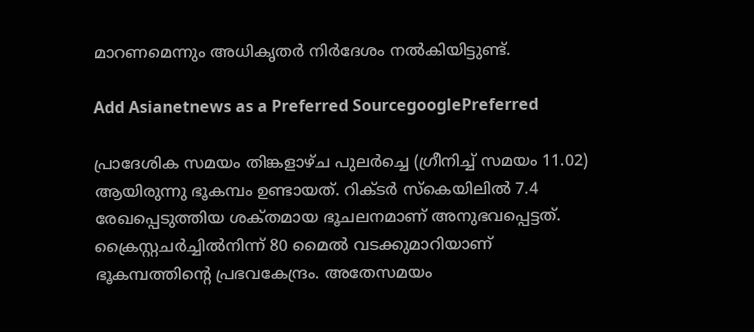മാറണമെന്നും അധികൃതർ നിർദേശം നൽകിയിട്ടുണ്ട്.

Add Asianetnews as a Preferred SourcegooglePreferred

പ്രാദേശിക സമയം തിങ്കളാഴ്ച പുലർച്ചെ (ഗ്രീനിച്ച് സമയം 11.02) ആയിരുന്നു ഭൂകമ്പം ഉണ്ടായത്. റിക്ടർ സ്കെയിലിൽ 7.4 രേഖപ്പെടുത്തിയ ശക്‌തമായ ഭൂചലനമാണ് അനുഭവപ്പെട്ടത്. ക്രൈസ്റ്റചര്‍ച്ചില്‍നിന്ന് 80 മൈല്‍ വടക്കുമാറിയാണ് ഭൂകമ്പത്തിന്റെ പ്രഭവകേന്ദ്രം. അതേസമയം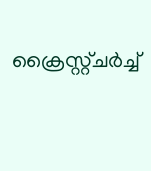ക്രൈസ്റ്റ്ചര്‍ച്ച്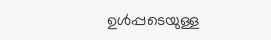ഉള്‍പ്പടെയുള്ള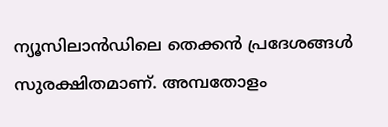ന്യൂസിലാന്‍ഡിലെ തെക്കന്‍ പ്രദേശങ്ങള്‍ സുരക്ഷിതമാണ്. അമ്പതോളം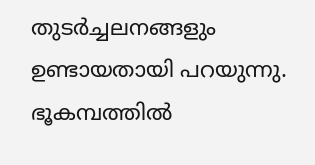തുടർച്ചലനങ്ങളും ഉണ്ടായതായി പറയുന്നു. ഭൂകമ്പത്തിൽ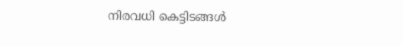നിരവധി കെട്ടിടങ്ങൾ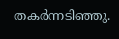തകർന്നടിഞ്ഞു.